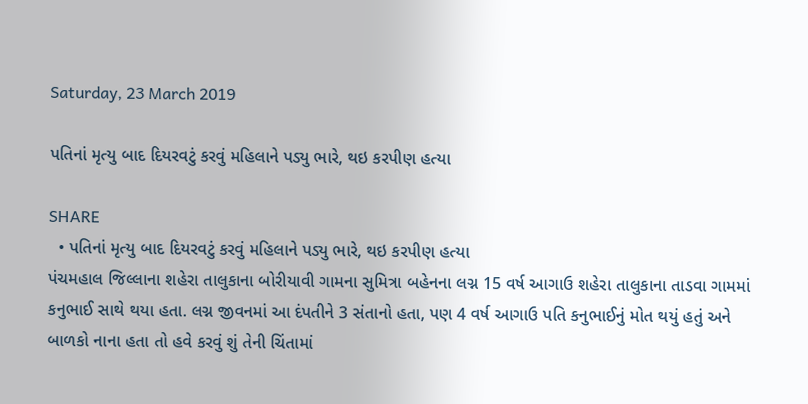Saturday, 23 March 2019

પતિનાં મૃત્યુ બાદ દિયરવટું કરવું મહિલાને પડ્યુ ભારે, થઇ કરપીણ હત્યા

SHARE
  • પતિનાં મૃત્યુ બાદ દિયરવટું કરવું મહિલાને પડ્યુ ભારે, થઇ કરપીણ હત્યા
પંચમહાલ જિલ્લાના શહેરા તાલુકાના બોરીયાવી ગામના સુમિત્રા બહેનના લગ્ન 15 વર્ષ આગાઉ શહેરા તાલુકાના તાડવા ગામમાં કનુભાઈ સાથે થયા હતા. લગ્ન જીવનમાં આ દંપતીને 3 સંતાનો હતા, પણ 4 વર્ષ આગાઉ પતિ કનુભાઈનું મોત થયું હતું અને બાળકો નાના હતા તો હવે કરવું શું તેની ચિંતામાં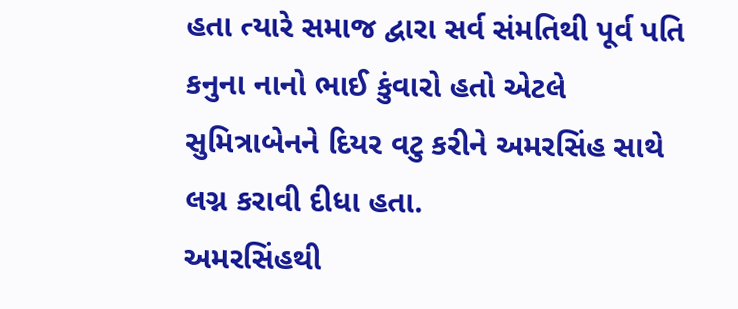હતા ત્યારે સમાજ દ્વારા સર્વ સંમતિથી પૂર્વ પતિ કનુના નાનો ભાઈ કુંવારો હતો એટલે સુમિત્રાબેનને દિયર વટુ કરીને અમરસિંહ સાથે લગ્ન કરાવી દીધા હતા.
અમરસિંહથી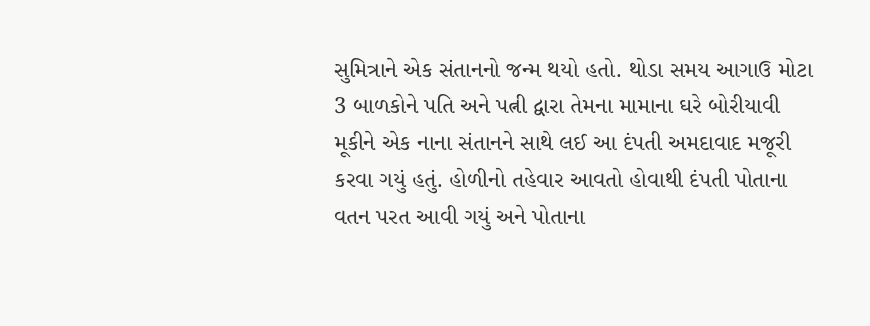સુમિત્રાને એક સંતાનનો જન્મ થયો હતો. થોડા સમય આગાઉ મોટા 3 બાળકોને પતિ અને પત્ની દ્વારા તેમના મામાના ઘરે બોરીયાવી મૂકીને એક નાના સંતાનને સાથે લઈ આ દંપતી અમદાવાદ મજૂરી કરવા ગયું હતું. હોળીનો તહેવાર આવતો હોવાથી દંપતી પોતાના વતન પરત આવી ગયું અને પોતાના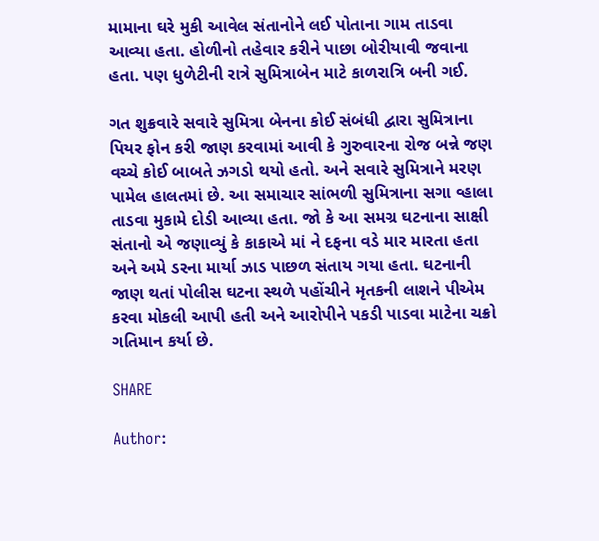મામાના ઘરે મુકી આવેલ સંતાનોને લઈ પોતાના ગામ તાડવા આવ્યા હતા. હોળીનો તહેવાર કરીને પાછા બોરીયાવી જવાના હતા. પણ ધુળેટીની રાત્રે સુમિત્રાબેન માટે કાળરાત્રિ બની ગઈ.

ગત શુક્રવારે સવારે સુમિત્રા બેનના કોઈ સંબંધી દ્વારા સુમિત્રાના પિયર ફોન કરી જાણ કરવામાં આવી કે ગુરુવારના રોજ બન્ને જણ વચ્ચે કોઈ બાબતે ઝગડો થયો હતો. અને સવારે સુમિત્રાને મરણ પામેલ હાલતમાં છે. આ સમાચાર સાંભળી સુમિત્રાના સગા વ્હાલા તાડવા મુકામે દોડી આવ્યા હતા. જો કે આ સમગ્ર ઘટનાના સાક્ષી સંતાનો એ જણાવ્યું કે કાકાએ માં ને દફના વડે માર મારતા હતા અને અમે ડરના માર્યા ઝાડ પાછળ સંતાય ગયા હતા. ઘટનાની જાણ થતાં પોલીસ ઘટના સ્થળે પહોંચીને મૃતકની લાશને પીએમ કરવા મોકલી આપી હતી અને આરોપીને પકડી પાડવા માટેના ચક્રો ગતિમાન કર્યા છે.

SHARE

Author: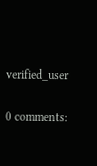verified_user

0 comments: